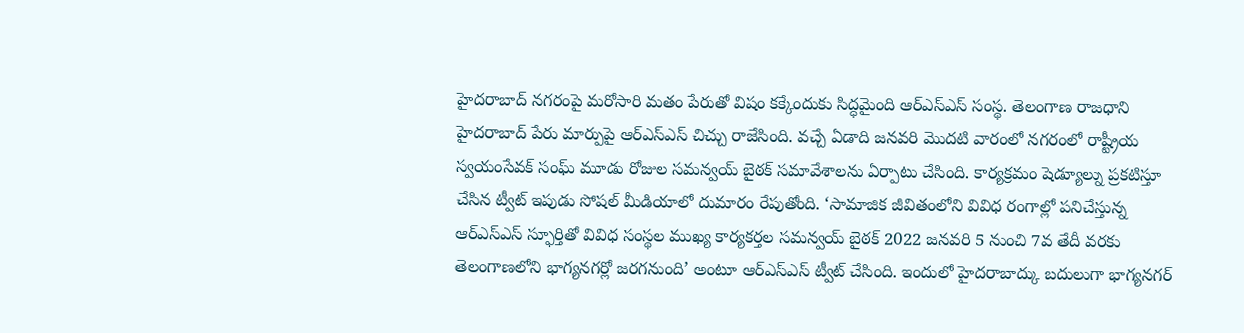హైదరాబాద్ నగరంపై మరోసారి మతం పేరుతో విషం కక్కేందుకు సిద్ధమైంది ఆర్ఎస్ఎస్ సంస్థ. తెలంగాణ రాజధాని హైదరాబాద్ పేరు మార్పుపై ఆర్ఎస్ఎస్ చిచ్చు రాజేసింది. వచ్చే ఏడాది జనవరి మొదటి వారంలో నగరంలో రాష్ట్రీయ స్వయంసేవక్ సంఘ్ మూడు రోజుల సమన్వయ్ బైఠక్ సమావేశాలను ఏర్పాటు చేసింది. కార్యక్రమం షెడ్యూల్ను ప్రకటిస్తూ చేసిన ట్వీట్ ఇపుడు సోషల్ మీడియాలో దుమారం రేపుతోంది. ‘సామాజిక జీవితంలోని వివిధ రంగాల్లో పనిచేస్తున్న ఆర్ఎస్ఎస్ స్ఫూర్తితో వివిధ సంస్థల ముఖ్య కార్యకర్తల సమన్వయ్ బైఠక్ 2022 జనవరి 5 నుంచి 7వ తేదీ వరకు తెలంగాణలోని భాగ్యనగర్లో జరగనుంది’ అంటూ ఆర్ఎస్ఎస్ ట్వీట్ చేసింది. ఇందులో హైదరాబాద్కు బదులుగా భాగ్యనగర్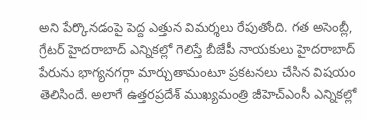అని పేర్కొనడంపై పెద్ద ఎత్తున విమర్శలు రేపుతోంది. గత అసెంబ్లీ, గ్రేటర్ హైదరాబాద్ ఎన్నికల్లో గెలిస్తే బీజేపీ నాయకులు హైదరాబాద్ పేరును భాగ్యనగర్గా మార్చుతామంటూ ప్రకటనలు చేసిన విషయం తెలిసిందే. అలాగే ఉత్తరప్రదేశ్ ముఖ్యమంత్రి జీహెచ్ఎంసీ ఎన్నికల్లో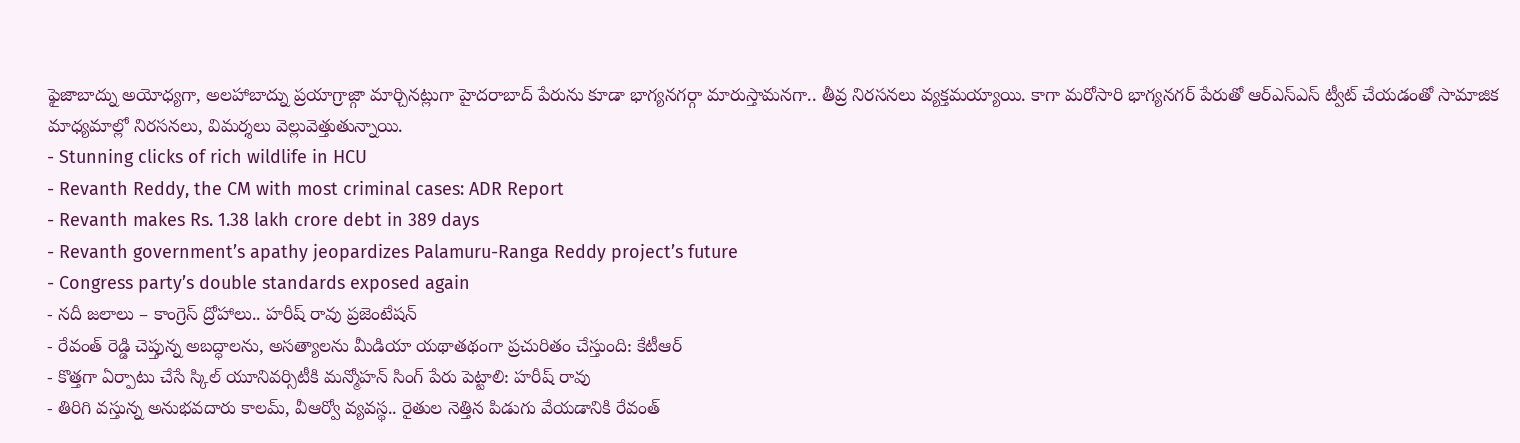ఫైజాబాద్ను అయోధ్యగా, అలహాబాద్ను ప్రయాగ్రాజ్గా మార్చినట్లుగా హైదరాబాద్ పేరును కూడా భాగ్యనగర్గా మారుస్తామనగా.. తీవ్ర నిరసనలు వ్యక్తమయ్యాయి. కాగా మరోసారి భాగ్యనగర్ పేరుతో ఆర్ఎస్ఎస్ ట్వీట్ చేయడంతో సామాజిక మాధ్యమాల్లో నిరసనలు, విమర్శలు వెల్లువెత్తుతున్నాయి.
- Stunning clicks of rich wildlife in HCU
- Revanth Reddy, the CM with most criminal cases: ADR Report
- Revanth makes Rs. 1.38 lakh crore debt in 389 days
- Revanth government’s apathy jeopardizes Palamuru-Ranga Reddy project’s future
- Congress party’s double standards exposed again
- నదీ జలాలు – కాంగ్రెస్ ద్రోహాలు.. హరీష్ రావు ప్రజెంటేషన్
- రేవంత్ రెడ్డి చెప్తున్న అబద్ధాలను, అసత్యాలను మీడియా యథాతథంగా ప్రచురితం చేస్తుంది: కేటీఆర్
- కొత్తగా ఏర్పాటు చేసే స్కిల్ యూనివర్సిటీకి మన్మోహన్ సింగ్ పేరు పెట్టాలి: హరీష్ రావు
- తిరిగి వస్తున్న అనుభవదారు కాలమ్, వీఆర్వో వ్యవస్థ.. రైతుల నెత్తిన పిడుగు వేయడానికి రేవంత్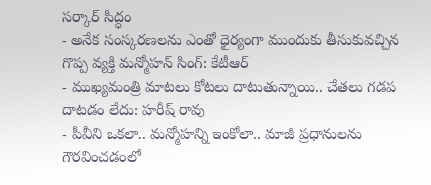సర్కార్ సిద్ధం
- అనేక సంస్కరణలను ఎంతో ధైర్యంగా ముందుకు తీసుకువచ్చిన గొప్ప వ్యక్తి మన్మోహన్ సింగ్: కేటీఆర్
- ముఖ్యమంత్రి మాటలు కోటలు దాటుతున్నాయి.. చేతలు గడప దాటడం లేదు: హరీష్ రావు
- పీవీని ఒకలా.. మన్మోహన్ని ఇంకోలా.. మాజీ ప్రధానులను గౌరవించడంలో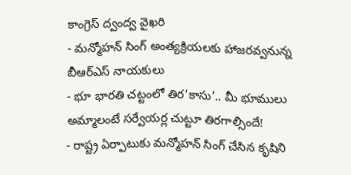కాంగ్రెస్ ద్వంద్వ వైఖరి
- మన్మోహన్ సింగ్ అంత్యక్రియలకు హాజరవ్వనున్న బీఆర్ఎస్ నాయకులు
- భూ భారతి చట్టంలో తిర’కాసు’.. మీ భూములు అమ్మాలంటే సర్వేయర్ల చుట్టూ తిరగాల్సిందే!
- రాష్ట్ర ఏర్పాటుకు మన్మోహన్ సింగ్ చేసిన కృషిని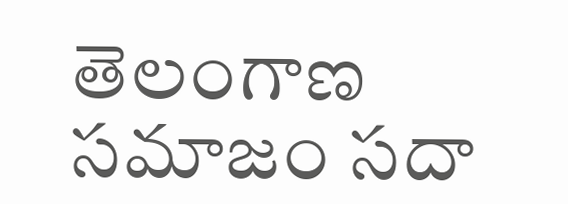తెలంగాణ సమాజం సదా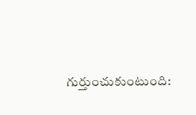గుర్తుంచుకుంటుంది: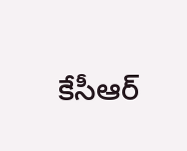కేసీఆర్